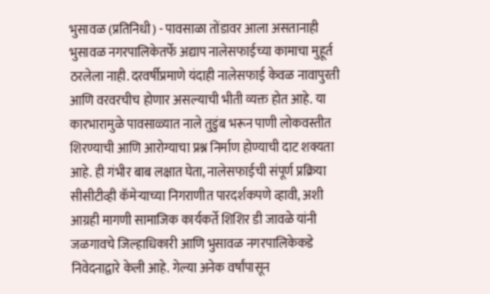भुसावळ (प्रतिनिधी) - पावसाळा तोंडावर आला असतानाही भुसावळ नगरपालिकेतर्फे अद्याप नालेसफाईच्या कामाचा मुहूर्त ठरलेला नाही. दरवर्षीप्रमाणे यंदाही नालेसफाई केवळ नावापुरती आणि वरवरचीच होणार असल्याची भीती व्यक्त होत आहे. या कारभारामुळे पावसाळ्यात नाले तुडुंब भरून पाणी लोकवस्तीत शिरण्याची आणि आरोग्याचा प्रश्न निर्माण होण्याची दाट शक्यता आहे. ही गंभीर बाब लक्षात घेता, नालेसफाईची संपूर्ण प्रक्रिया सीसीटीव्ही कॅमेऱ्याच्या निगराणीत पारदर्शकपणे व्हावी, अशी आग्रही मागणी सामाजिक कार्यकर्ते शिशिर डी जावळे यांनी जळगावचे जिल्हाधिकारी आणि भुसावळ नगरपालिकेकडे निवेदनाद्वारे केली आहे. गेल्या अनेक वर्षांपासून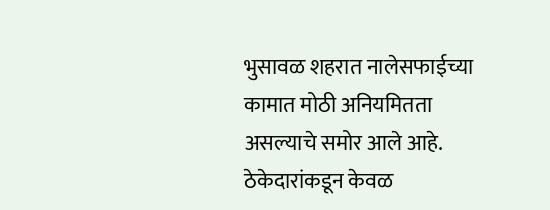भुसावळ शहरात नालेसफाईच्या कामात मोठी अनियमितता असल्याचे समोर आले आहे. ठेकेदारांकडून केवळ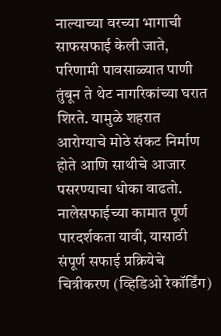नाल्याच्या वरच्या भागाची साफसफाई केली जाते, परिणामी पावसाळ्यात पाणी तुंबून ते थेट नागरिकांच्या घरात शिरते. यामुळे शहरात आरोग्याचे मोठे संकट निर्माण होते आणि साथीचे आजार पसरण्याचा धोका वाढतो. नालेसफाईच्या कामात पूर्ण पारदर्शकता यावी, यासाठी संपूर्ण सफाई प्रक्रियेचे चित्रीकरण (व्हिडिओ रेकॉर्डिंग)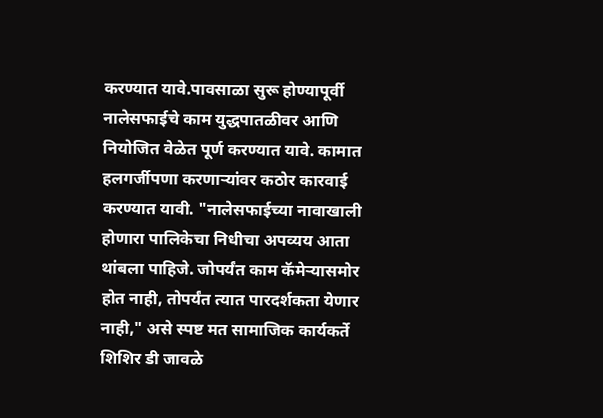करण्यात यावे.पावसाळा सुरू होण्यापूर्वी नालेसफाईचे काम युद्धपातळीवर आणि नियोजित वेळेत पूर्ण करण्यात यावे. कामात हलगर्जीपणा करणाऱ्यांवर कठोर कारवाई करण्यात यावी. "नालेसफाईच्या नावाखाली होणारा पालिकेचा निधीचा अपव्यय आता थांबला पाहिजे. जोपर्यंत काम कॅमेऱ्यासमोर होत नाही, तोपर्यंत त्यात पारदर्शकता येणार नाही," असे स्पष्ट मत सामाजिक कार्यकर्ते शिशिर डी जावळे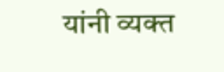यांनी व्यक्त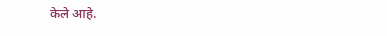केले आहे.